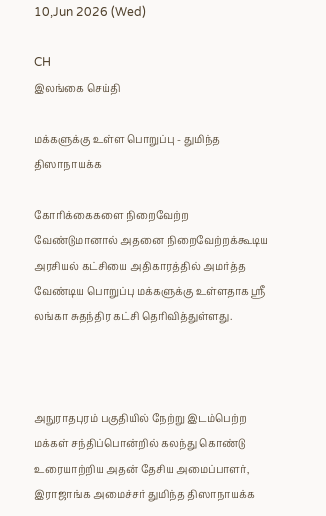10,Jun 2026 (Wed)

CH
இலங்கை செய்தி

மக்களுக்கு உள்ள பொறுப்பு - துமிந்த திஸாநாயக்க

கோரிக்கைகளை நிறைவேற்ற வேண்டுமானால் அதனை நிறைவேற்றக்கூடிய அரசியல் கட்சியை அதிகாரத்தில் அமர்த்த வேண்டிய பொறுப்பு மக்களுக்கு உள்ளதாக ஸ்ரீ லங்கா சுதந்திர கட்சி தெரிவித்துள்ளது.



அநுராதபுரம் பகுதியில் நேற்று இடம்பெற்ற மக்கள் சந்திப்பொன்றில் கலந்து கொண்டு உரையாற்றிய அதன் தேசிய அமைப்பாளர், இராஜாங்க அமைச்சர் துமிந்த திஸாநாயக்க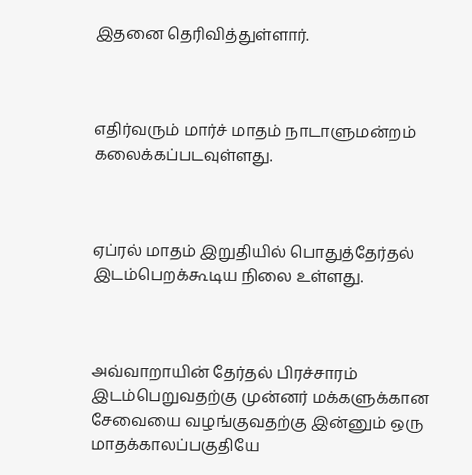இதனை தெரிவித்துள்ளார்.



எதிர்வரும் மார்ச் மாதம் நாடாளுமன்றம் கலைக்கப்படவுள்ளது.



ஏப்ரல் மாதம் இறுதியில் பொதுத்தேர்தல் இடம்பெறக்கூடிய நிலை உள்ளது.



அவ்வாறாயின் தேர்தல் பிரச்சாரம் இடம்பெறுவதற்கு முன்னர் மக்களுக்கான சேவையை வழங்குவதற்கு இன்னும் ஒரு மாதக்காலப்பகுதியே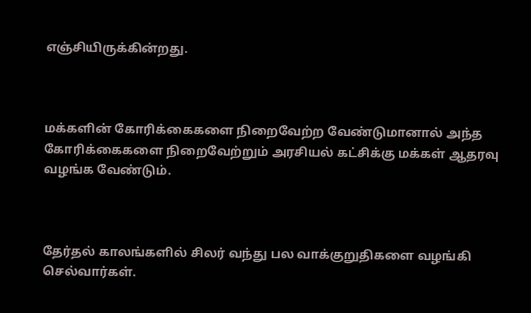எஞ்சியிருக்கின்றது.



மக்களின் கோரிக்கைகளை நிறைவேற்ற வேண்டுமானால் அந்த கோரிக்கைகளை நிறைவேற்றும் அரசியல் கட்சிக்கு மக்கள் ஆதரவு வழங்க வேண்டும்.



தேர்தல் காலங்களில் சிலர் வந்து பல வாக்குறுதிகளை வழங்கி செல்வார்கள்.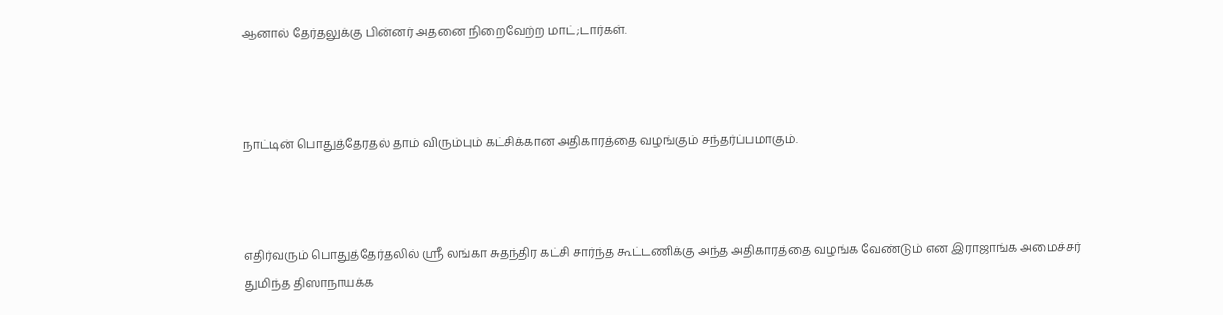ஆனால் தேர்தலுக்கு பின்னர் அதனை நிறைவேற்ற மாட்;டார்கள்.



நாட்டின் பொதுத்தேரதல் தாம் விரும்பும் கட்சிக்கான அதிகாரத்தை வழங்கும் சந்தர்ப்பமாகும்.



எதிர்வரும் பொதுத்தேர்தலில் ஸ்ரீ லங்கா சுதந்திர கட்சி சார்ந்த கூட்டணிக்கு அந்த அதிகாரத்தை வழங்க வேண்டும் என இராஜாங்க அமைச்சர் துமிந்த திஸாநாயக்க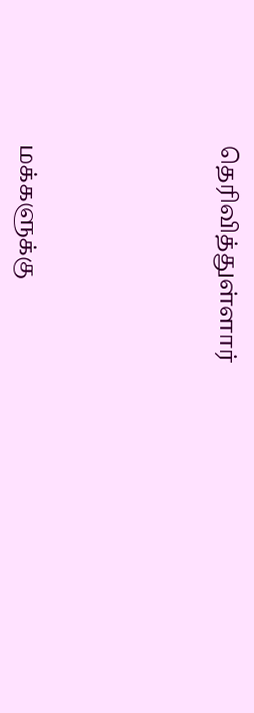தெரிவித்துள்ளார்





மக்களுக்கு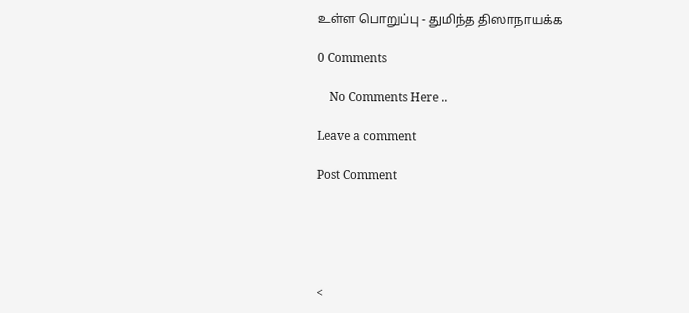உள்ள பொறுப்பு - துமிந்த திஸாநாயக்க

0 Comments

    No Comments Here ..

Leave a comment

Post Comment





<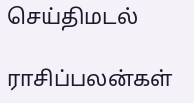செய்திமடல்

ராசிப்பலன்கள்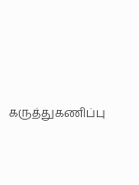கருத்துகணிப்பு